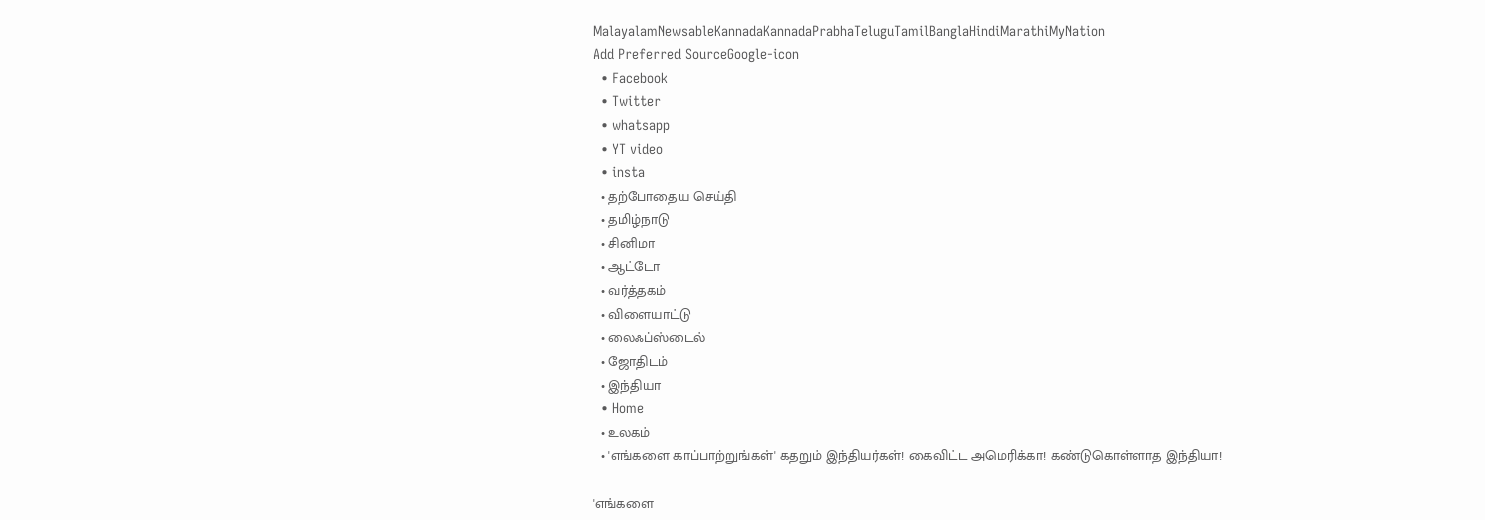MalayalamNewsableKannadaKannadaPrabhaTeluguTamilBanglaHindiMarathiMyNation
Add Preferred SourceGoogle-icon
  • Facebook
  • Twitter
  • whatsapp
  • YT video
  • insta
  • தற்போதைய செய்தி
  • தமிழ்நாடு
  • சினிமா
  • ஆட்டோ
  • வர்த்தகம்
  • விளையாட்டு
  • லைஃப்ஸ்டைல்
  • ஜோதிடம்
  • இந்தியா
  • Home
  • உலகம்
  • 'எங்களை காப்பாற்றுங்கள்' கதறும் இந்தியர்கள்! கைவிட்ட அமெரிக்கா! கண்டுகொள்ளாத இந்தியா!

'எங்களை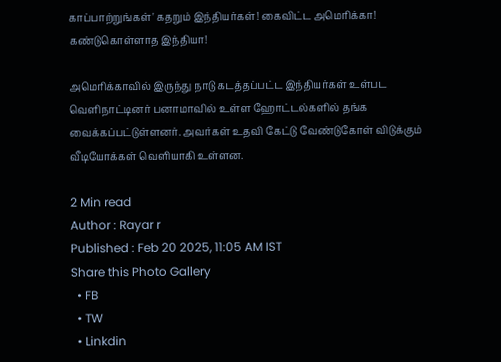காப்பாற்றுங்கள்' கதறும் இந்தியர்கள்! கைவிட்ட அமெரிக்கா! கண்டுகொள்ளாத இந்தியா!

அமெரிக்காவில் இருந்து நாடு கடத்தப்பட்ட இந்தியர்கள் உள்பட வெளிநாட்டினர் பனாமாவில் உள்ள ஹோட்டல்களில் தங்க வைக்கப்பட்டுள்ளனர். அவர்கள் உதவி கேட்டு வேண்டுகோள் விடுக்கும் வீடியோக்கள் வெளியாகி உள்ளன.

2 Min read
Author : Rayar r
Published : Feb 20 2025, 11:05 AM IST
Share this Photo Gallery
  • FB
  • TW
  • Linkdin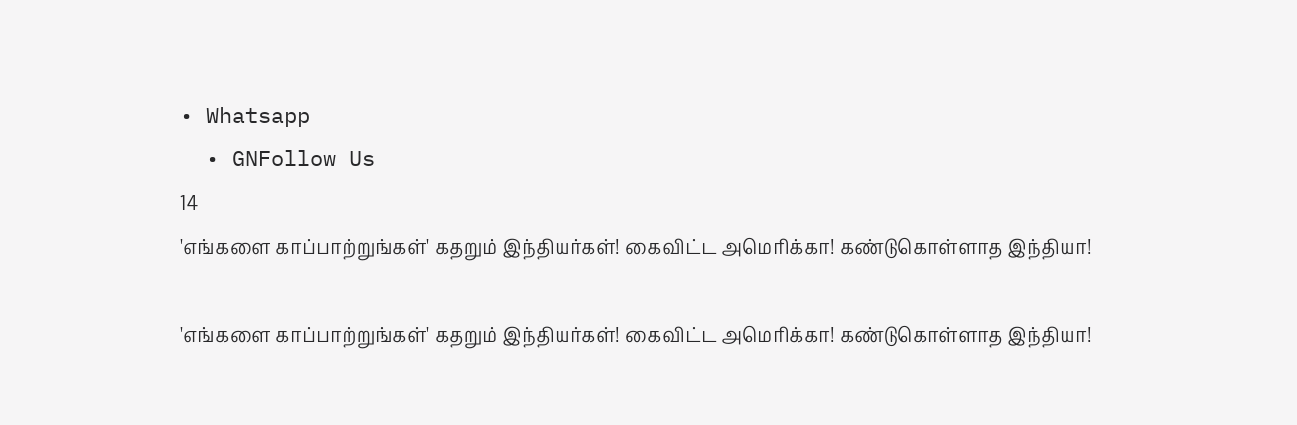• Whatsapp
  • GNFollow Us
14
'எங்களை காப்பாற்றுங்கள்' கதறும் இந்தியர்கள்! கைவிட்ட அமெரிக்கா! கண்டுகொள்ளாத இந்தியா!

'எங்களை காப்பாற்றுங்கள்' கதறும் இந்தியர்கள்! கைவிட்ட அமெரிக்கா! கண்டுகொள்ளாத இந்தியா!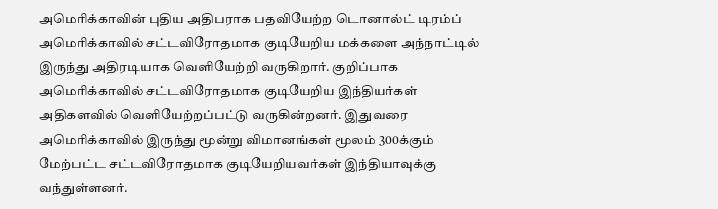அமெரிக்காவின் புதிய அதிபராக பதவியேற்ற டொனால்ட் டிரம்ப் அமெரிக்காவில் சட்டவிரோதமாக குடியேறிய மக்களை அந்நாட்டில் இருந்து அதிரடியாக வெளியேற்றி வருகிறார். குறிப்பாக அமெரிக்காவில் சட்டவிரோதமாக குடியேறிய இந்தியர்கள் அதிகளவில் வெளியேற்றப்பட்டு வருகின்றனர். இதுவரை அமெரிக்காவில் இருந்து மூன்று விமானங்கள் மூலம் 300க்கும் மேற்பட்ட சட்டவிரோதமாக குடியேறியவர்கள் இந்தியாவுக்கு வந்துள்ளனர்.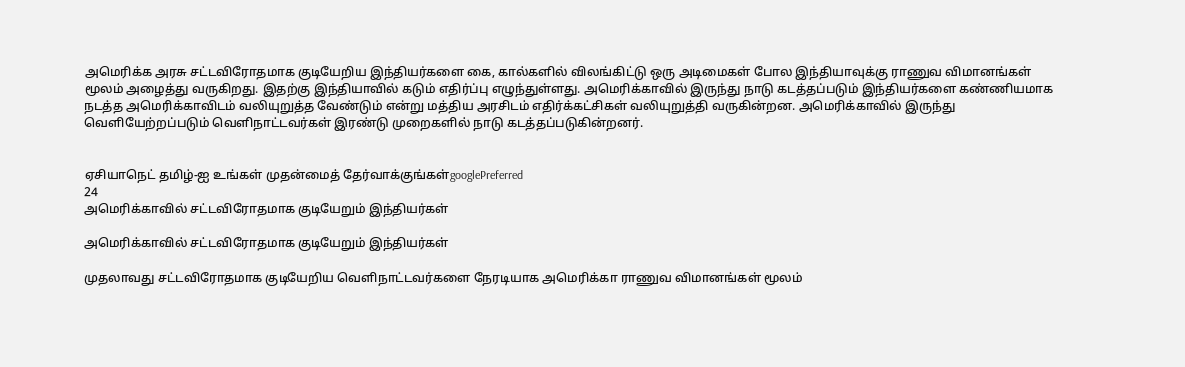அமெரிக்க அரசு சட்டவிரோதமாக குடியேறிய இந்தியர்களை கை, கால்களில் விலங்கிட்டு ஒரு அடிமைகள் போல இந்தியாவுக்கு ராணுவ விமானங்கள் மூலம் அழைத்து வருகிறது. இதற்கு இந்தியாவில் கடும் எதிர்ப்பு எழுந்துள்ளது. அமெரிக்காவில் இருந்து நாடு கடத்தப்படும் இந்தியர்களை கண்ணியமாக நடத்த அமெரிக்காவிடம் வலியுறுத்த வேண்டும் என்று மத்திய அரசிடம் எதிர்க்கட்சிகள் வலியுறுத்தி வருகின்றன. அமெரிக்காவில் இருந்து வெளியேற்றப்படும் வெளிநாட்டவர்கள் இரண்டு முறைகளில் நாடு கடத்தப்படுகின்றனர்.


ஏசியாநெட் தமிழ்-ஐ உங்கள் முதன்மைத் தேர்வாக்குங்கள்googlePreferred
24
அமெரிக்காவில் சட்டவிரோதமாக குடியேறும் இந்தியர்கள்

அமெரிக்காவில் சட்டவிரோதமாக குடியேறும் இந்தியர்கள்

முதலாவது சட்டவிரோதமாக குடியேறிய வெளிநாட்டவர்களை நேரடியாக அமெரிக்கா ராணுவ விமானங்கள் மூலம்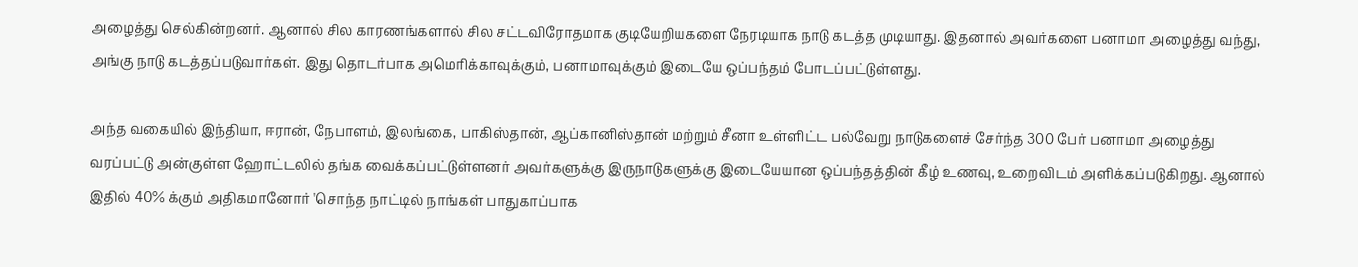அழைத்து செல்கின்றனர். ஆனால் சில காரணங்களால் சில சட்டவிரோதமாக குடியேறியகளை நேரடியாக நாடு கடத்த முடியாது. இதனால் அவர்களை பனாமா அழைத்து வந்து, அங்கு நாடு கடத்தப்படுவார்கள். இது தொடர்பாக அமெரிக்காவுக்கும், பனாமாவுக்கும் இடையே ஒப்பந்தம் போடப்பட்டுள்ளது.

அந்த வகையில் இந்தியா, ஈரான், நேபாளம், இலங்கை, பாகிஸ்தான், ஆப்கானிஸ்தான் மற்றும் சீனா உள்ளிட்ட பல்வேறு நாடுகளைச் சேர்ந்த 300 பேர் பனாமா அழைத்து வரப்பட்டு அன்குள்ள ஹோட்டலில் தங்க வைக்கப்பட்டுள்ளனர் அவர்களுக்கு இருநாடுகளுக்கு இடையேயான ஒப்பந்தத்தின் கீழ் உணவு, உறைவிடம் அளிக்கப்படுகிறது. ஆனால் இதில் 40% க்கும் அதிகமானோர் 'சொந்த நாட்டில் நாங்கள் பாதுகாப்பாக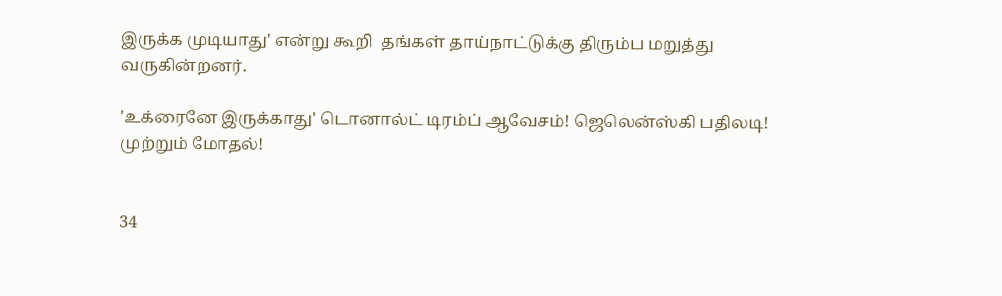இருக்க முடியாது' என்று கூறி  தங்கள் தாய்நாட்டுக்கு திரும்ப மறுத்து வருகின்றனர்.

'உக்ரைனே இருக்காது' டொனால்ட் டிரம்ப் ஆவேசம்! ஜெலென்ஸ்கி பதிலடி! முற்றும் மோதல்!


34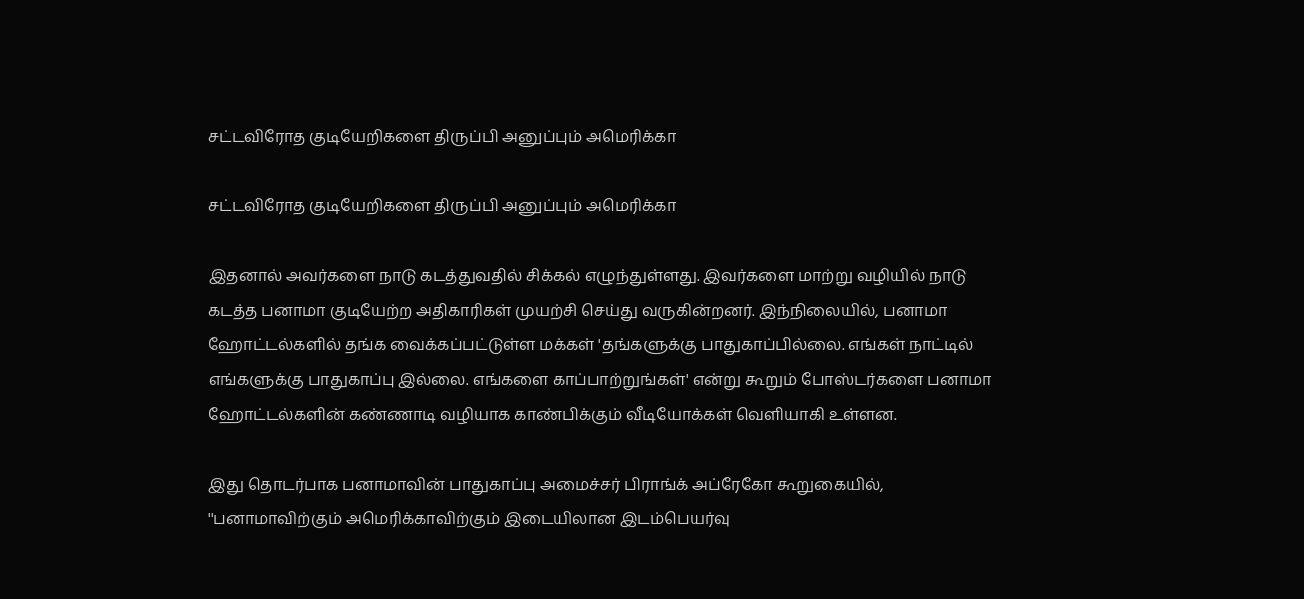சட்டவிரோத குடியேறிகளை திருப்பி அனுப்பும் அமெரிக்கா

சட்டவிரோத குடியேறிகளை திருப்பி அனுப்பும் அமெரிக்கா

இதனால் அவர்களை நாடு கடத்துவதில் சிக்கல் எழுந்துள்ளது. இவர்களை மாற்று வழியில் நாடு கடத்த பனாமா குடியேற்ற அதிகாரிகள் முயற்சி செய்து வருகின்றனர். இந்நிலையில், பனாமா ஹோட்டல்களில் தங்க வைக்கப்பட்டுள்ள மக்கள் 'தங்களுக்கு பாதுகாப்பில்லை. எங்கள் நாட்டில் எங்களுக்கு பாதுகாப்பு இல்லை. எங்களை காப்பாற்றுங்கள்' என்று கூறும் போஸ்டர்களை பனாமா ஹோட்டல்களின் கண்ணாடி வழியாக காண்பிக்கும் வீடியோக்கள் வெளியாகி உள்ளன.

இது தொடர்பாக பனாமாவின் பாதுகாப்பு அமைச்சர் பிராங்க் அப்ரேகோ கூறுகையில், ''பனாமாவிற்கும் அமெரிக்காவிற்கும் இடையிலான இடம்பெயர்வு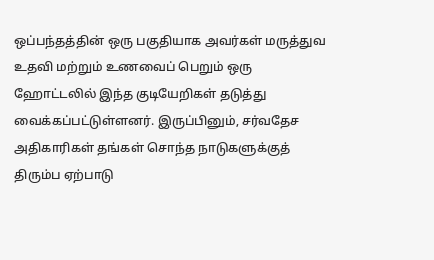ஒப்பந்தத்தின் ஒரு பகுதியாக அவர்கள் மருத்துவ உதவி மற்றும் உணவைப் பெறும் ஒரு ஹோட்டலில் இந்த குடியேறிகள் தடுத்து வைக்கப்பட்டுள்ளனர். இருப்பினும், சர்வதேச அதிகாரிகள் தங்கள் சொந்த நாடுகளுக்குத் திரும்ப ஏற்பாடு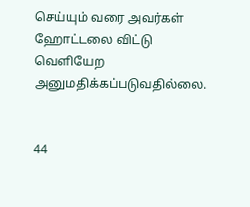செய்யும் வரை அவர்கள் ஹோட்டலை விட்டு வெளியேற அனுமதிக்கப்படுவதில்லை.


44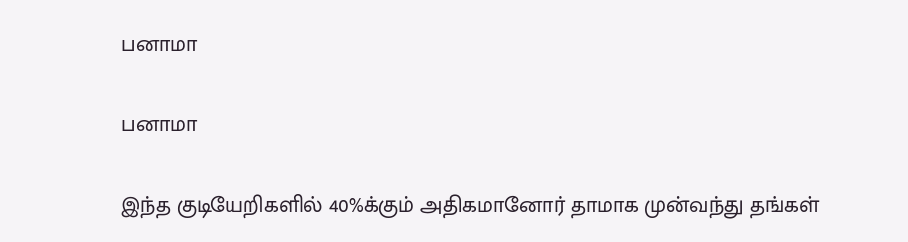பனாமா

பனாமா

இந்த குடியேறிகளில் 40%க்கும் அதிகமானோர் தாமாக முன்வந்து தங்கள்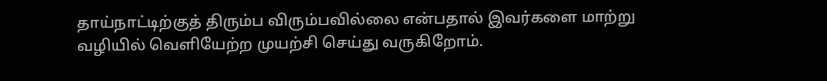தாய்நாட்டிற்குத் திரும்ப விரும்பவில்லை என்பதால் இவர்களை மாற்று வழியில் வெளியேற்ற முயற்சி செய்து வருகிறோம்.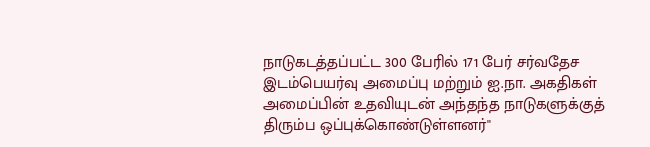நாடுகடத்தப்பட்ட 300 பேரில் 171 பேர் சர்வதேச இடம்பெயர்வு அமைப்பு மற்றும் ஐ.நா. அகதிகள் அமைப்பின் உதவியுடன் அந்தந்த நாடுகளுக்குத் திரும்ப ஒப்புக்கொண்டுள்ளனர்''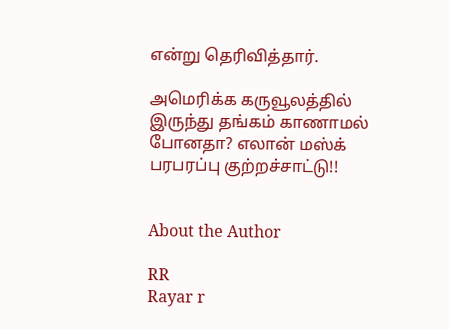என்று தெரிவித்தார்.

அமெரிக்க கருவூலத்தில் இருந்து தங்கம் காணாமல் போனதா? எலான் மஸ்க் பரபரப்பு குற்றச்சாட்டு!!


About the Author

RR
Rayar r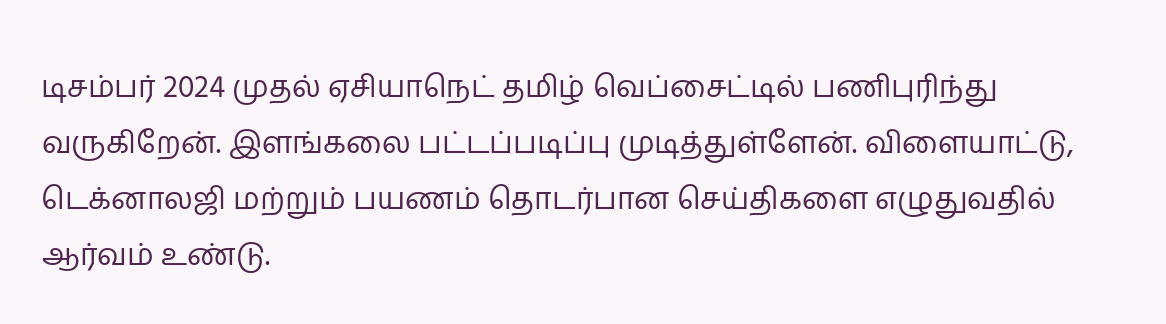டிசம்பர் 2024 முதல் ஏசியாநெட் தமிழ் வெப்சைட்டில் பணிபுரிந்து வருகிறேன். இளங்கலை பட்டப்படிப்பு முடித்துள்ளேன். விளையாட்டு, டெக்னாலஜி மற்றும் பயணம் தொடர்பான செய்திகளை எழுதுவதில் ஆர்வம் உண்டு.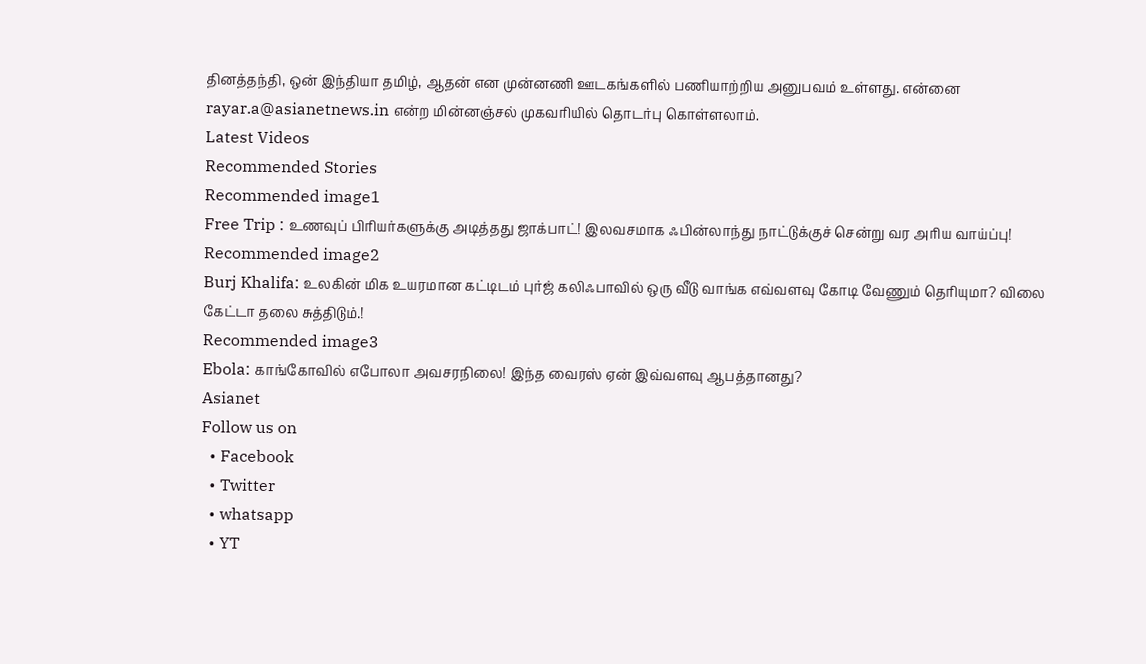தினத்தந்தி, ஒன் இந்தியா தமிழ், ஆதன் என முன்னணி ஊடகங்களில் பணியாற்றிய அனுபவம் உள்ளது. என்னை rayar.a@asianetnews.in என்ற மின்னஞ்சல் முகவரியில் தொடர்பு கொள்ளலாம்.
Latest Videos
Recommended Stories
Recommended image1
Free Trip : உணவுப் பிரியர்களுக்கு அடித்தது ஜாக்பாட்! இலவசமாக ஃபின்லாந்து நாட்டுக்குச் சென்று வர அரிய வாய்ப்பு!
Recommended image2
Burj Khalifa: உலகின் மிக உயரமான கட்டிடம் புர்ஜ் கலிஃபாவில் ஒரு வீடு வாங்க எவ்வளவு கோடி வேணும் தெரியுமா? விலை கேட்டா தலை சுத்திடும்.!
Recommended image3
Ebola: காங்கோவில் எபோலா அவசரநிலை! இந்த வைரஸ் ஏன் இவ்வளவு ஆபத்தானது?
Asianet
Follow us on
  • Facebook
  • Twitter
  • whatsapp
  • YT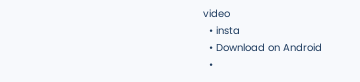video
  • insta
  • Download on Android
  •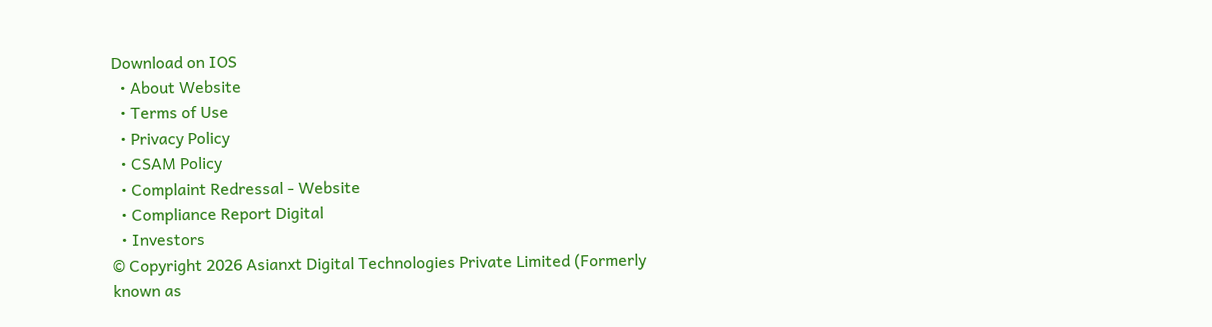Download on IOS
  • About Website
  • Terms of Use
  • Privacy Policy
  • CSAM Policy
  • Complaint Redressal - Website
  • Compliance Report Digital
  • Investors
© Copyright 2026 Asianxt Digital Technologies Private Limited (Formerly known as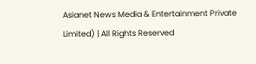Asianet News Media & Entertainment Private Limited) | All Rights Reserved